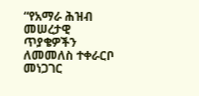“የአማራ ሕዝብ መሠረታዊ ጥያቄዎችን ለመመለስ ተቀራርቦ መነጋገር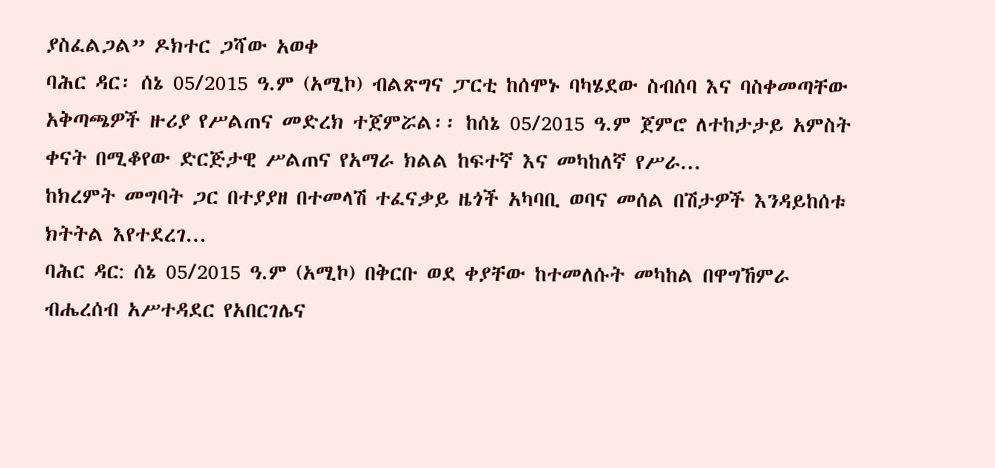ያስፈልጋል” ዶክተር ጋሻው አወቀ
ባሕር ዳር፡ ሰኔ 05/2015 ዓ.ም (አሚኮ) ብልጽግና ፓርቲ ከሰሞኑ ባካሄደው ስብሰባ እና ባስቀመጣቸው አቅጣጫዎች ዙሪያ የሥልጠና መድረክ ተጀምሯል፡፡ ከሰኔ 05/2015 ዓ.ም ጀምሮ ለተከታታይ አምስት ቀናት በሚቆየው ድርጅታዊ ሥልጠና የአማራ ክልል ከፍተኛ እና መካከለኛ የሥራ...
ከክረምት መግባት ጋር በተያያዘ በተመላሽ ተፈናቃይ ዜጎች አካባቢ ወባና መሰል በሽታዎች እንዳይከሰቱ ክትትል እየተደረገ...
ባሕር ዳር: ሰኔ 05/2015 ዓ.ም (አሚኮ) በቅርቡ ወደ ቀያቸው ከተመለሱት መካከል በዋግኸምራ ብሔረሰብ አሥተዳደር የአበርገሌና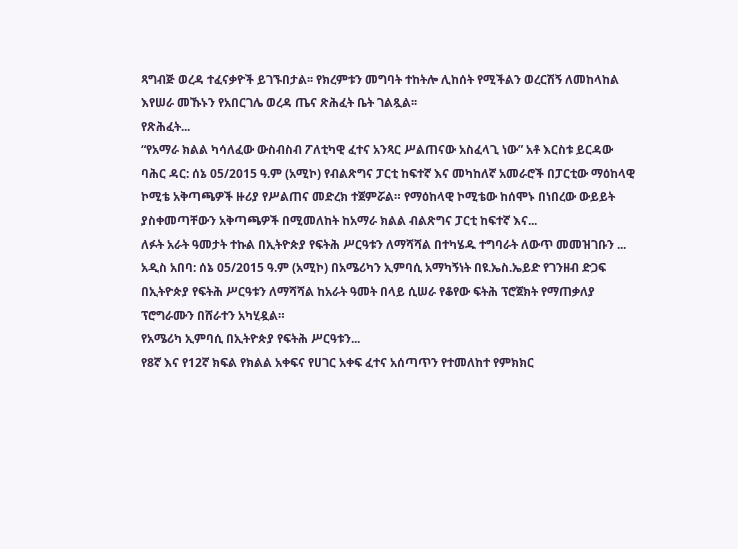ጻግብጅ ወረዳ ተፈናቃዮች ይገኙበታል፡፡ የክረምቱን መግባት ተከትሎ ሊከሰት የሚችልን ወረርሽኝ ለመከላከል እየሠራ መኹኑን የአበርገሌ ወረዳ ጤና ጽሕፈት ቤት ገልጿል፡፡
የጽሕፈት...
“የአማራ ክልል ካሳለፈው ውስብስብ ፖለቲካዊ ፈተና አንጻር ሥልጠናው አስፈላጊ ነው” አቶ እርስቱ ይርዳው
ባሕር ዳር: ሰኔ 05/2015 ዓ.ም (አሚኮ) የብልጽግና ፓርቲ ከፍተኛ እና መካከለኛ አመራሮች በፓርቲው ማዕከላዊ ኮሚቴ አቅጣጫዎች ዙሪያ የሥልጠና መድረክ ተጀምሯል። የማዕከላዊ ኮሚቴው ከሰሞኑ በነበረው ውይይት ያስቀመጣቸውን አቅጣጫዎች በሚመለከት ከአማራ ክልል ብልጽግና ፓርቲ ከፍተኛ እና...
ለፉት አራት ዓመታት ተኩል በኢትዮጵያ የፍትሕ ሥርዓቱን ለማሻሻል በተካሄዱ ተግባራት ለውጥ መመዝገቡን ...
አዲስ አበባ: ሰኔ 05/2015 ዓ.ም (አሚኮ) በአሜሪካን ኢምባሲ አማካኝነት በዩ.ኤስ.ኤይድ የገንዘብ ድጋፍ በኢትዮጵያ የፍትሕ ሥርዓቱን ለማሻሻል ከአራት ዓመት በላይ ሲሠራ የቆየው ፍትሕ ፕሮጀክት የማጠቃለያ ፕሮግራሙን በሸራተን አካሂዷል።
የአሜሪካ ኢምባሲ በኢትዮጵያ የፍትሕ ሥርዓቱን...
የ8ኛ እና የ12ኛ ክፍል የክልል አቀፍና የሀገር አቀፍ ፈተና አሰጣጥን የተመለከተ የምክክር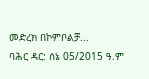መድረክ በኮምቦልቻ...
ባሕር ዳር: ሰኔ 05/2015 ዓ.ም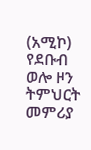(አሚኮ) የደቡብ ወሎ ዞን ትምህርት መምሪያ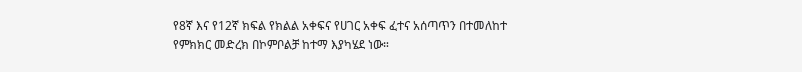የ8ኛ እና የ12ኛ ክፍል የክልል አቀፍና የሀገር አቀፍ ፈተና አሰጣጥን በተመለከተ የምክክር መድረክ በኮምቦልቻ ከተማ እያካሄደ ነው።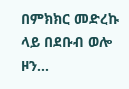በምክክር መድረኩ ላይ በደቡብ ወሎ ዞን...